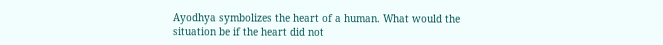Ayodhya symbolizes the heart of a human. What would the situation be if the heart did not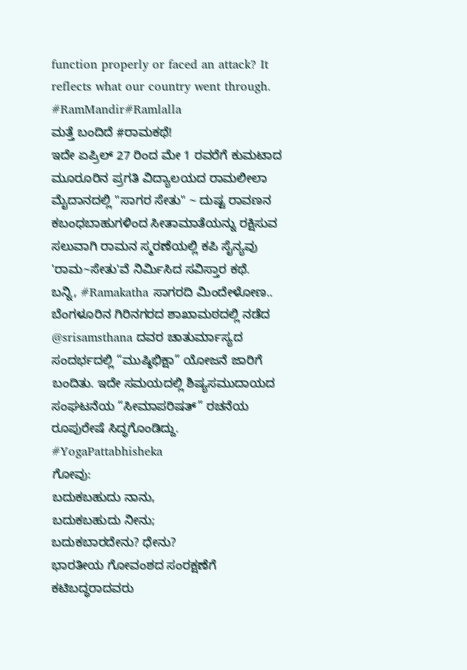function properly or faced an attack? It reflects what our country went through.
#RamMandir#Ramlalla
ಮತ್ತೆ ಬಂದಿದೆ #ರಾಮಕಥೆ!
ಇದೇ ಏಪ್ರಿಲ್ 27 ರಿಂದ ಮೇ 1 ರವರೆಗೆ ಕುಮಟಾದ ಮೂರೂರಿನ ಪ್ರಗತಿ ವಿದ್ಯಾಲಯದ ರಾಮಲೀಲಾ ಮೈದಾನದಲ್ಲಿ "ಸಾಗರ ಸೇತು" ~ ದುಷ್ಟ ರಾವಣನ ಕಬಂಧಬಾಹುಗಳಿಂದ ಸೀತಾಮಾತೆಯನ್ನು ರಕ್ಷಿಸುವ ಸಲುವಾಗಿ ರಾಮನ ಸ್ಮರಣೆಯಲ್ಲಿ ಕಪಿ ಸೈನ್ಯವು 'ರಾಮ~ಸೇತು'ವೆ ನಿರ್ಮಿಸಿದ ಸವಿಸ್ತಾರ ಕಥೆ.
ಬನ್ನಿ, #Ramakatha ಸಾಗರದಿ ಮಿಂದೇಳೋಣ..
ಬೆಂಗಳೂರಿನ ಗಿರಿನಗರದ ಶಾಖಾಮಠದಲ್ಲಿ ನಡೆದ @srisamsthana ದವರ ಚಾತುರ್ಮಾಸ್ಯದ ಸಂದರ್ಭದಲ್ಲಿ “ಮುಷ್ಠಿಭಿಕ್ಷಾ” ಯೋಜನೆ ಜಾರಿಗೆ ಬಂದಿತು. ಇದೇ ಸಮಯದಲ್ಲಿ ಶಿಷ್ಯಸಮುದಾಯದ ಸಂಘಟನೆಯ “ಸೀಮಾಪರಿಷತ್” ರಚನೆಯ ರೂಪುರೇಷೆ ಸಿದ್ಧಗೊಂಡಿದ್ದು.
#YogaPattabhisheka
ಗೋವು:
ಬದುಕಬಹುದು ನಾನು,
ಬದುಕಬಹುದು ನೀನು;
ಬದುಕಬಾರದೇನು? ಧೇನು?
ಭಾರತೀಯ ಗೋವಂಶದ ಸಂರಕ್ಷಣೆಗೆ ಕಟಿಬದ್ಧರಾದವರು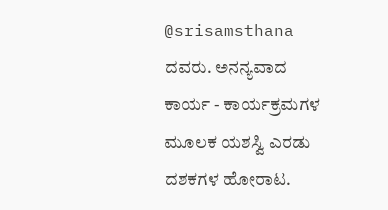@srisamsthana ದವರು. ಅನನ್ಯವಾದ ಕಾರ್ಯ - ಕಾರ್ಯಕ್ರಮಗಳ ಮೂಲಕ ಯಶಸ್ವಿ ಎರಡು ದಶಕಗಳ ಹೋರಾಟ.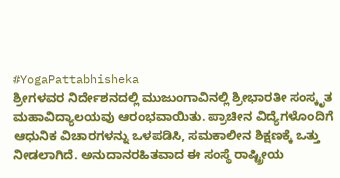#YogaPattabhisheka
ಶ್ರೀಗಳವರ ನಿರ್ದೇಶನದಲ್ಲಿ ಮುಜುಂಗಾವಿನಲ್ಲಿ ಶ್ರೀಭಾರತೀ ಸಂಸ್ಕೃತ ಮಹಾವಿದ್ಯಾಲಯವು ಆರಂಭವಾಯಿತು. ಪ್ರಾಚೀನ ವಿದ್ಯೆಗಳೊಂದಿಗೆ ಆಧುನಿಕ ವಿಚಾರಗಳನ್ನು ಒಳಪಡಿಸಿ, ಸಮಕಾಲೀನ ಶಿಕ್ಷಣಕ್ಕೆ ಒತ್ತು ನೀಡಲಾಗಿದೆ. ಅನುದಾನರಹಿತವಾದ ಈ ಸಂಸ್ಥೆ ರಾಷ್ಟ್ರೀಯ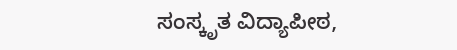ಸಂಸ್ಕೃತ ವಿದ್ಯಾಪೀಠ,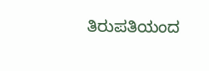ತಿರುಪತಿಯಂದ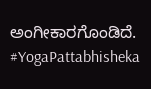ಅಂಗೀಕಾರಗೊಂಡಿದೆ.
#YogaPattabhisheka